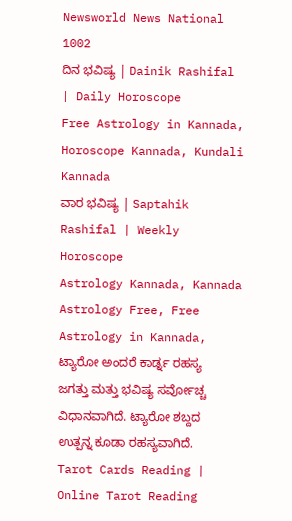Newsworld News National 1002
ದಿನ ಭವಿಷ್ಯ | Dainik Rashifal | Daily Horoscope
Free Astrology in Kannada, Horoscope Kannada, Kundali Kannada
ವಾರ ಭವಿಷ್ಯ | Saptahik Rashifal | Weekly Horoscope
Astrology Kannada, Kannada Astrology Free, Free Astrology in Kannada,
ಟ್ಯಾರೋ ಅಂದರೆ ಕಾರ್ಡ್ನ ರಹಸ್ಯ ಜಗತ್ತು ಮತ್ತು ಭವಿಷ್ಯ ಸರ್ವೋಚ್ಚ ವಿಧಾನವಾಗಿದೆ. ಟ್ಯಾರೋ ಶಬ್ದದ ಉತ್ಪನ್ನ ಕೂಡಾ ರಹಸ್ಯವಾಗಿದೆ.
Tarot Cards Reading | Online Tarot Reading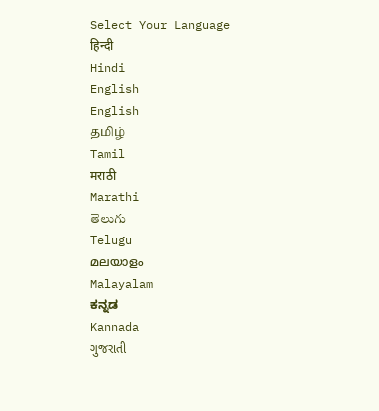Select Your Language
हिन्दी
Hindi
English
English
தமிழ்
Tamil
मराठी
Marathi
తెలుగు
Telugu
മലയാളം
Malayalam
ಕನ್ನಡ
Kannada
ગુજરાતી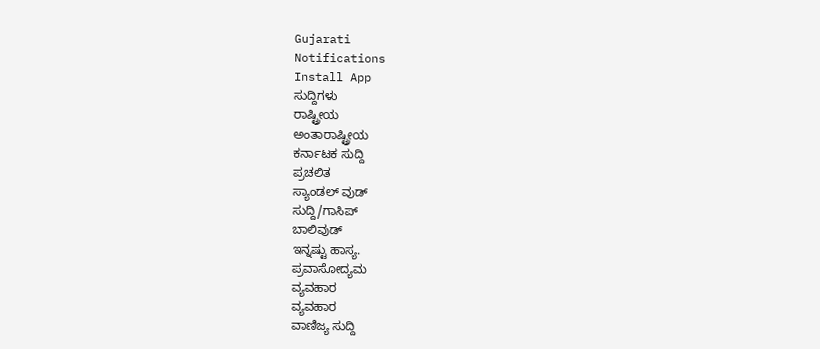Gujarati
Notifications
Install App
ಸುದ್ದಿಗಳು
ರಾಷ್ಟ್ರೀಯ
ಅಂತಾರಾಷ್ಟ್ರೀಯ
ಕರ್ನಾಟಕ ಸುದ್ದಿ
ಪ್ರಚಲಿತ
ಸ್ಯಾಂಡಲ್ ವುಡ್
ಸುದ್ದಿ/ಗಾಸಿಪ್
ಬಾಲಿವುಡ್
ಇನ್ನಷ್ಟು ಹಾಸ್ಯ.
ಪ್ರವಾಸೋದ್ಯಮ
ವ್ಯವಹಾರ
ವ್ಯವಹಾರ
ವಾಣಿಜ್ಯ ಸುದ್ದಿ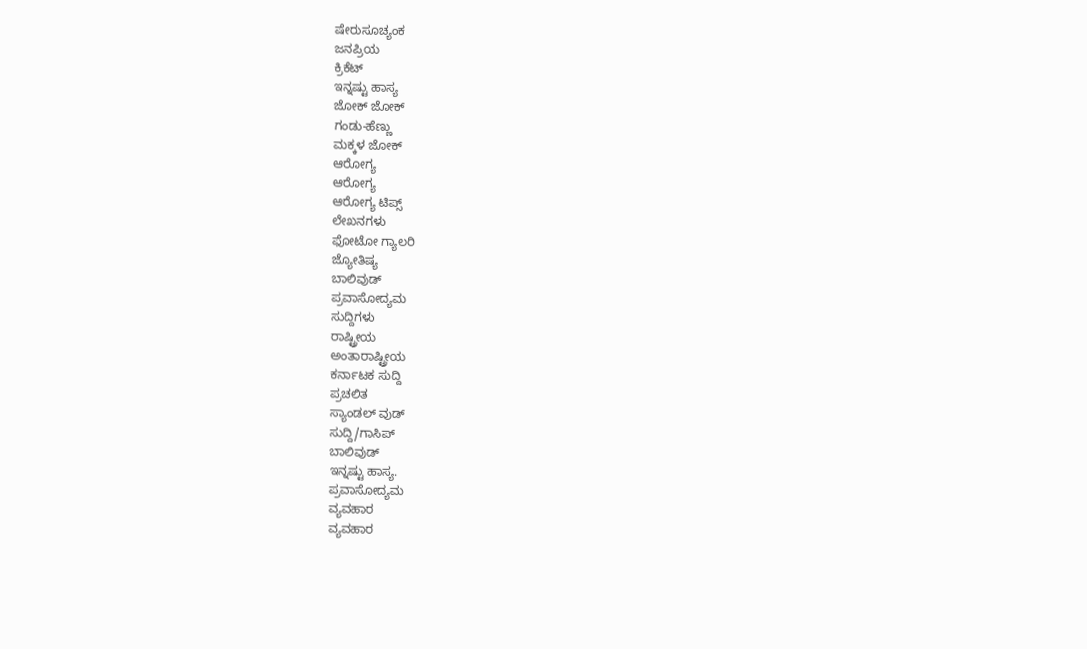ಷೇರುಸೂಚ್ಯಂಕ
ಜನಪ್ರಿಯ
ಕ್ರಿಕೆಟ್
ಇನ್ನಷ್ಟು ಹಾಸ್ಯ
ಜೋಕ್ ಜೋಕ್
ಗಂಡು-ಹೆಣ್ಣು
ಮಕ್ಕಳ ಜೋಕ್
ಆರೋಗ್ಯ
ಆರೋಗ್ಯ
ಆರೋಗ್ಯ ಟಿಪ್ಸ್
ಲೇಖನಗಳು
ಫೋಟೋ ಗ್ಯಾಲರಿ
ಜ್ಯೋತಿಷ್ಯ
ಬಾಲಿವುಡ್
ಪ್ರವಾಸೋದ್ಯಮ
ಸುದ್ದಿಗಳು
ರಾಷ್ಟ್ರೀಯ
ಅಂತಾರಾಷ್ಟ್ರೀಯ
ಕರ್ನಾಟಕ ಸುದ್ದಿ
ಪ್ರಚಲಿತ
ಸ್ಯಾಂಡಲ್ ವುಡ್
ಸುದ್ದಿ/ಗಾಸಿಪ್
ಬಾಲಿವುಡ್
ಇನ್ನಷ್ಟು ಹಾಸ್ಯ.
ಪ್ರವಾಸೋದ್ಯಮ
ವ್ಯವಹಾರ
ವ್ಯವಹಾರ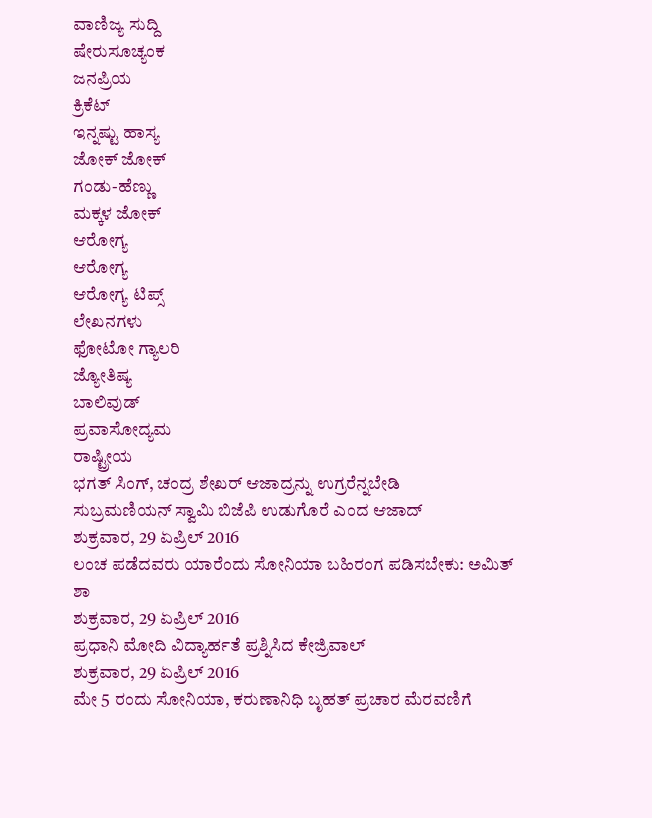ವಾಣಿಜ್ಯ ಸುದ್ದಿ
ಷೇರುಸೂಚ್ಯಂಕ
ಜನಪ್ರಿಯ
ಕ್ರಿಕೆಟ್
ಇನ್ನಷ್ಟು ಹಾಸ್ಯ
ಜೋಕ್ ಜೋಕ್
ಗಂಡು-ಹೆಣ್ಣು
ಮಕ್ಕಳ ಜೋಕ್
ಆರೋಗ್ಯ
ಆರೋಗ್ಯ
ಆರೋಗ್ಯ ಟಿಪ್ಸ್
ಲೇಖನಗಳು
ಫೋಟೋ ಗ್ಯಾಲರಿ
ಜ್ಯೋತಿಷ್ಯ
ಬಾಲಿವುಡ್
ಪ್ರವಾಸೋದ್ಯಮ
ರಾಷ್ಟ್ರೀಯ
ಭಗತ್ ಸಿಂಗ್, ಚಂದ್ರ ಶೇಖರ್ ಆಜಾದ್ರನ್ನು ಉಗ್ರರೆನ್ನಬೇಡಿ
ಸುಬ್ರಮಣಿಯನ್ ಸ್ವಾಮಿ ಬಿಜೆಪಿ ಉಡುಗೊರೆ ಎಂದ ಆಜಾದ್
ಶುಕ್ರವಾರ, 29 ಏಪ್ರಿಲ್ 2016
ಲಂಚ ಪಡೆದವರು ಯಾರೆಂದು ಸೋನಿಯಾ ಬಹಿರಂಗ ಪಡಿಸಬೇಕು: ಅಮಿತ್ ಶಾ
ಶುಕ್ರವಾರ, 29 ಏಪ್ರಿಲ್ 2016
ಪ್ರಧಾನಿ ಮೋದಿ ವಿದ್ಯಾರ್ಹತೆ ಪ್ರಶ್ನಿಸಿದ ಕೇಜ್ರಿವಾಲ್
ಶುಕ್ರವಾರ, 29 ಏಪ್ರಿಲ್ 2016
ಮೇ 5 ರಂದು ಸೋನಿಯಾ, ಕರುಣಾನಿಧಿ ಬೃಹತ್ ಪ್ರಚಾರ ಮೆರವಣಿಗೆ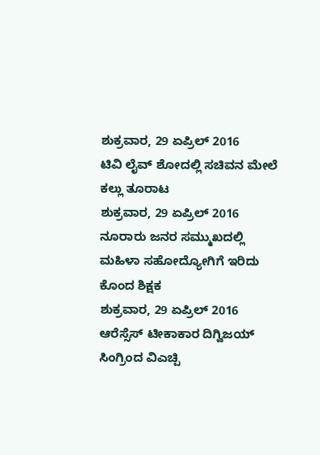ಶುಕ್ರವಾರ, 29 ಏಪ್ರಿಲ್ 2016
ಟಿವಿ ಲೈವ್ ಶೋದಲ್ಲಿ ಸಚಿವನ ಮೇಲೆ ಕಲ್ಲು ತೂರಾಟ
ಶುಕ್ರವಾರ, 29 ಏಪ್ರಿಲ್ 2016
ನೂರಾರು ಜನರ ಸಮ್ಮುಖದಲ್ಲಿ ಮಹಿಳಾ ಸಹೋದ್ಯೋಗಿಗೆ ಇರಿದು ಕೊಂದ ಶಿಕ್ಷಕ
ಶುಕ್ರವಾರ, 29 ಏಪ್ರಿಲ್ 2016
ಆರೆಸ್ಸೆಸ್ ಟೀಕಾಕಾರ ದಿಗ್ವಿಜಯ್ ಸಿಂಗ್ರಿಂದ ವಿಎಚ್ಪಿ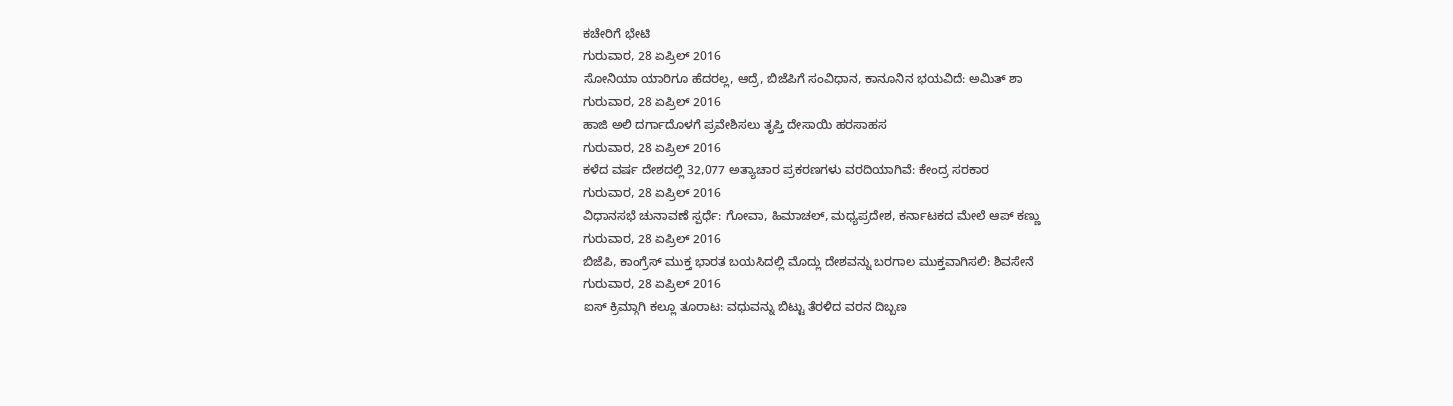ಕಚೇರಿಗೆ ಭೇಟಿ
ಗುರುವಾರ, 28 ಏಪ್ರಿಲ್ 2016
ಸೋನಿಯಾ ಯಾರಿಗೂ ಹೆದರಲ್ಲ, ಆದ್ರೆ, ಬಿಜೆಪಿಗೆ ಸಂವಿಧಾನ, ಕಾನೂನಿನ ಭಯವಿದೆ: ಅಮಿತ್ ಶಾ
ಗುರುವಾರ, 28 ಏಪ್ರಿಲ್ 2016
ಹಾಜಿ ಅಲಿ ದರ್ಗಾದೊಳಗೆ ಪ್ರವೇಶಿಸಲು ತೃಪ್ತಿ ದೇಸಾಯಿ ಹರಸಾಹಸ
ಗುರುವಾರ, 28 ಏಪ್ರಿಲ್ 2016
ಕಳೆದ ವರ್ಷ ದೇಶದಲ್ಲಿ 32,077 ಅತ್ಯಾಚಾರ ಪ್ರಕರಣಗಳು ವರದಿಯಾಗಿವೆ: ಕೇಂದ್ರ ಸರಕಾರ
ಗುರುವಾರ, 28 ಏಪ್ರಿಲ್ 2016
ವಿಧಾನಸಭೆ ಚುನಾವಣೆ ಸ್ಪರ್ಧೆ: ಗೋವಾ, ಹಿಮಾಚಲ್, ಮಧ್ಯಪ್ರದೇಶ, ಕರ್ನಾಟಕದ ಮೇಲೆ ಆಪ್ ಕಣ್ಣು
ಗುರುವಾರ, 28 ಏಪ್ರಿಲ್ 2016
ಬಿಜೆಪಿ, ಕಾಂಗ್ರೆಸ್ ಮುಕ್ತ ಭಾರತ ಬಯಸಿದಲ್ಲಿ ಮೊದ್ಲು ದೇಶವನ್ನು ಬರಗಾಲ ಮುಕ್ತವಾಗಿಸಲಿ: ಶಿವಸೇನೆ
ಗುರುವಾರ, 28 ಏಪ್ರಿಲ್ 2016
ಐಸ್ ಕ್ರಿಮ್ಗಾಗಿ ಕಲ್ಲೂ ತೂರಾಟ: ವಧುವನ್ನು ಬಿಟ್ಟು ತೆರಳಿದ ವರನ ದಿಬ್ಬಣ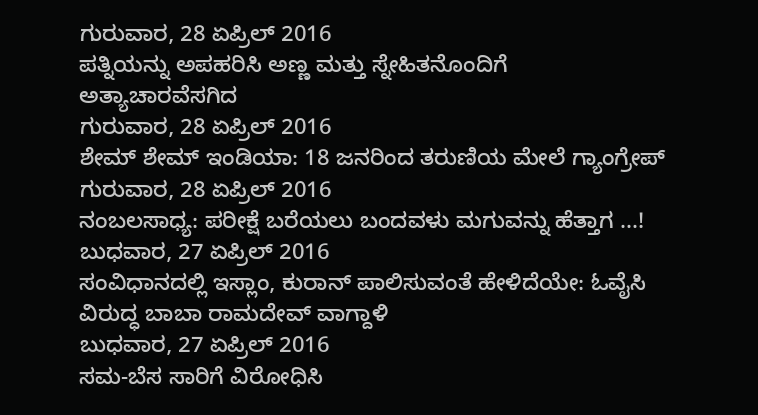ಗುರುವಾರ, 28 ಏಪ್ರಿಲ್ 2016
ಪತ್ನಿಯನ್ನು ಅಪಹರಿಸಿ ಅಣ್ಣ ಮತ್ತು ಸ್ನೇಹಿತನೊಂದಿಗೆ ಅತ್ಯಾಚಾರವೆಸಗಿದ
ಗುರುವಾರ, 28 ಏಪ್ರಿಲ್ 2016
ಶೇಮ್ ಶೇಮ್ ಇಂಡಿಯಾ: 18 ಜನರಿಂದ ತರುಣಿಯ ಮೇಲೆ ಗ್ಯಾಂಗ್ರೇಪ್
ಗುರುವಾರ, 28 ಏಪ್ರಿಲ್ 2016
ನಂಬಲಸಾಧ್ಯ: ಪರೀಕ್ಷೆ ಬರೆಯಲು ಬಂದವಳು ಮಗುವನ್ನು ಹೆತ್ತಾಗ ...!
ಬುಧವಾರ, 27 ಏಪ್ರಿಲ್ 2016
ಸಂವಿಧಾನದಲ್ಲಿ ಇಸ್ಲಾಂ, ಕುರಾನ್ ಪಾಲಿಸುವಂತೆ ಹೇಳಿದೆಯೇ: ಓವೈಸಿ ವಿರುದ್ಧ ಬಾಬಾ ರಾಮದೇವ್ ವಾಗ್ದಾಳಿ
ಬುಧವಾರ, 27 ಏಪ್ರಿಲ್ 2016
ಸಮ-ಬೆಸ ಸಾರಿಗೆ ವಿರೋಧಿಸಿ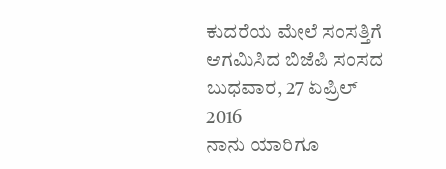ಕುದರೆಯ ಮೇಲೆ ಸಂಸತ್ತಿಗೆ ಆಗಮಿಸಿದ ಬಿಜೆಪಿ ಸಂಸದ
ಬುಧವಾರ, 27 ಏಪ್ರಿಲ್ 2016
ನಾನು ಯಾರಿಗೂ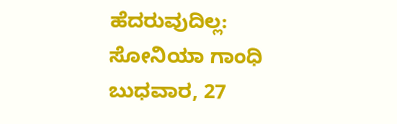ಹೆದರುವುದಿಲ್ಲ: ಸೋನಿಯಾ ಗಾಂಧಿ
ಬುಧವಾರ, 27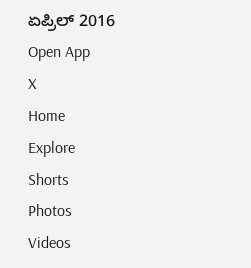ಏಪ್ರಿಲ್ 2016
Open App
X
Home
Explore
Shorts
Photos
Videos